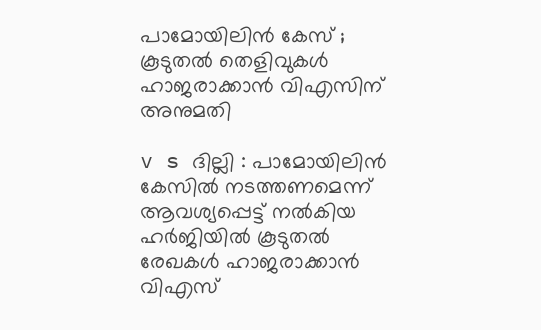പാമോയിലിന്‍ കേസ് ; കൂടുതല്‍ തെളിവുകള്‍ ഹാജരാക്കാന്‍ വിഎസിന് അനുമതി

v s ദില്ലി : പാമോയിലിന്‍ കേസില്‍ നടത്തണമെന്ന് ആവശ്യപ്പെട്ട് നല്‍കിയ ഹര്‍ജിയില്‍ കൂടുതല്‍ രേഖകള്‍ ഹാജരാക്കാന്‍ വിഎസ്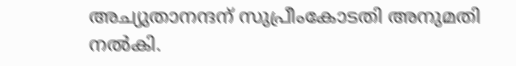അച്യുതാനന്ദന് സുപ്രീംകോടതി അനുമതി നല്‍കി.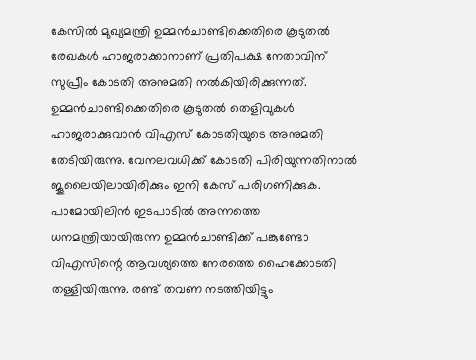കേസില്‍ മുഖ്യമന്ത്രി ഉമ്മന്‍ചാണ്ടിക്കെതിരെ കൂടുതല്‍ രേഖകള്‍ ഹാജരാക്കാനാണ് പ്രതിപക്ഷ നേതാവിന് സുപ്രീം കോടതി അനുമതി നല്‍കിയിരിക്കുന്നത്. ഉമ്മന്‍ചാണ്ടിക്കെതിരെ കൂടുതല്‍ തെളിവുകള്‍ ഹാജരാക്കുവാന്‍ വിഎസ് കോടതിയുടെ അനുമതി തേടിയിരുന്നു. വേനലവധിക്ക് കോടതി പിരിയുന്നതിനാല്‍ ജൂലൈയിലായിരിക്കും ഇനി കേസ് പരിഗണിക്കുക.
പാമോയിലിന്‍ ഇടപാടില്‍ അന്നത്തെ ധനമന്ത്രിയായിരുന്ന ഉമ്മന്‍ചാണ്ടിക്ക് പങ്കുണ്ടോ വിഎസിന്റെ ആവശ്യത്തെ നേരത്തെ ഹൈക്കോടതി തള്ളിയിരുന്നു. രണ്ട് തവണ നടത്തിയിട്ടും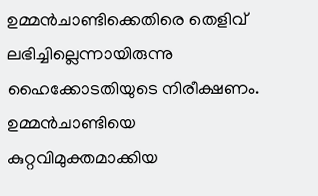ഉമ്മന്‍ചാണ്ടിക്കെതിരെ തെളിവ് ലഭിച്ചില്ലെന്നായിരുന്നു ഹൈക്കോടതിയുടെ നിരീക്ഷണം. ഉമ്മന്‍ചാണ്ടിയെ കുറ്റവിമുക്തമാക്കിയ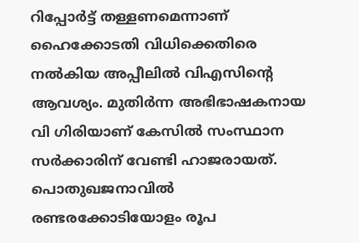റിപ്പോര്‍ട്ട് തള്ളണമെന്നാണ് ഹൈക്കോടതി വിധിക്കെതിരെ നല്‍കിയ അപ്പീലില്‍ വിഎസിന്റെ ആവശ്യം. മുതിര്‍ന്ന അഭിഭാഷകനായ വി ഗിരിയാണ് കേസില്‍ സംസ്ഥാന സര്‍ക്കാരിന് വേണ്ടി ഹാജരായത്.
പൊതുഖജനാവില്‍ രണ്ടരക്കോടിയോളം രൂപ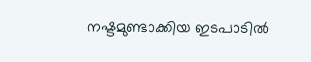നഷ്ടമുണ്ടാക്കിയ ഇടപാടില്‍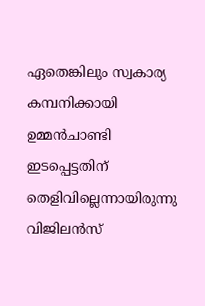ഏതെങ്കിലും സ്വകാര്യ കമ്പനിക്കായി ഉമ്മന്‍ചാണ്ടി ഇടപ്പെട്ടതിന് തെളിവില്ലെന്നായിരുന്നു വിജിലന്‍സ്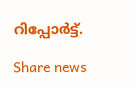റിപ്പോര്‍ട്ട്.

Share news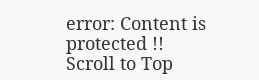error: Content is protected !!
Scroll to Top